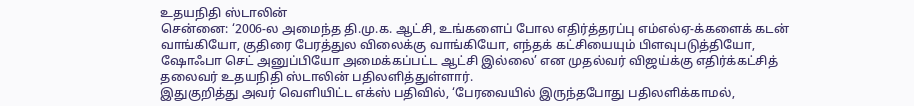உதயநிதி ஸ்டாலின்
சென்னை: ‘2006-ல அமைந்த தி.மு.க. ஆட்சி, உங்களைப் போல எதிர்த்தரப்பு எம்எல்ஏ-க்களைக் கடன் வாங்கியோ, குதிரை பேரத்துல விலைக்கு வாங்கியோ, எந்தக் கட்சியையும் பிளவுபடுத்தியோ, ஷோஃபா செட் அனுப்பியோ அமைக்கப்பட்ட ஆட்சி இல்லை’ என முதல்வர் விஜய்க்கு எதிர்க்கட்சித் தலைவர் உதயநிதி ஸ்டாலின் பதிலளித்துள்ளார்.
இதுகுறித்து அவர் வெளியிட்ட எக்ஸ் பதிவில், ‘பேரவையில் இருந்தபோது பதிலளிக்காமல்,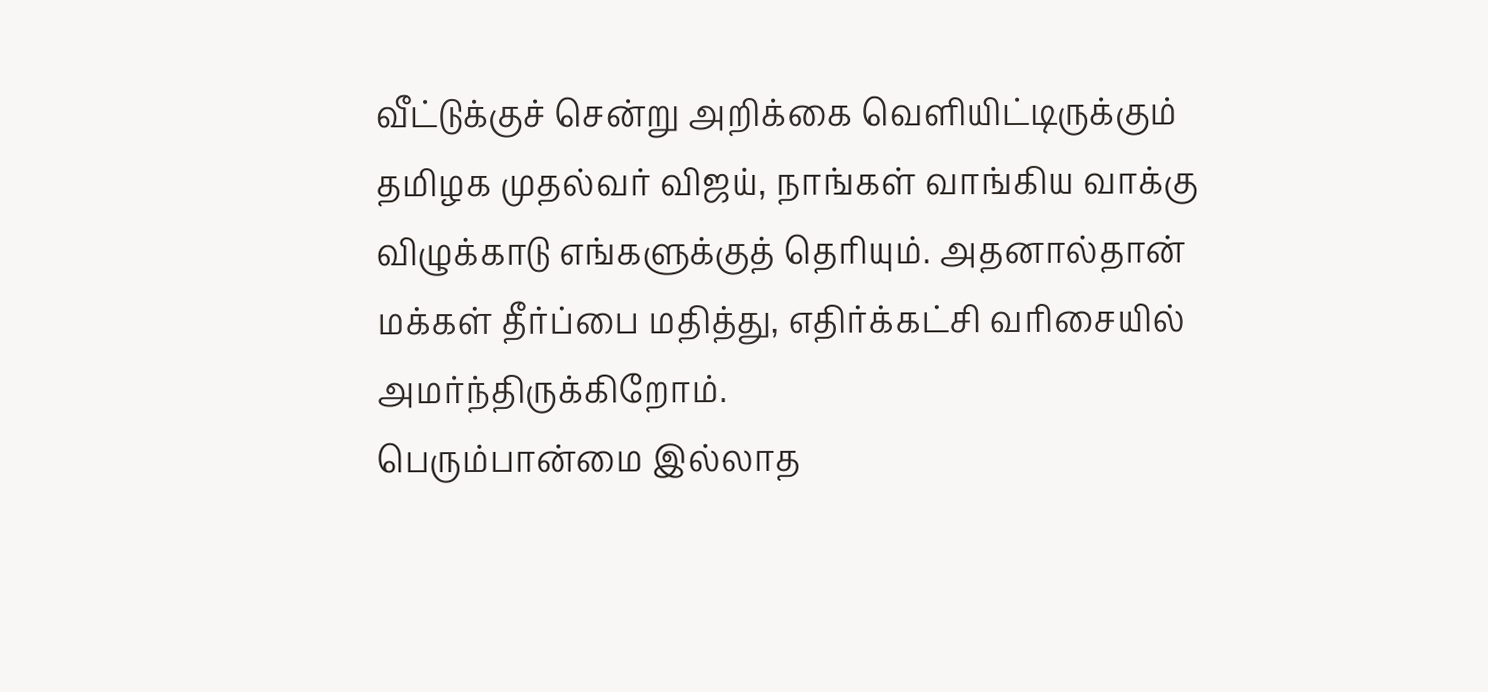வீட்டுக்குச் சென்று அறிக்கை வெளியிட்டிருக்கும் தமிழக முதல்வர் விஜய், நாங்கள் வாங்கிய வாக்கு விழுக்காடு எங்களுக்குத் தெரியும். அதனால்தான் மக்கள் தீர்ப்பை மதித்து, எதிர்க்கட்சி வரிசையில் அமர்ந்திருக்கிறோம்.
பெரும்பான்மை இல்லாத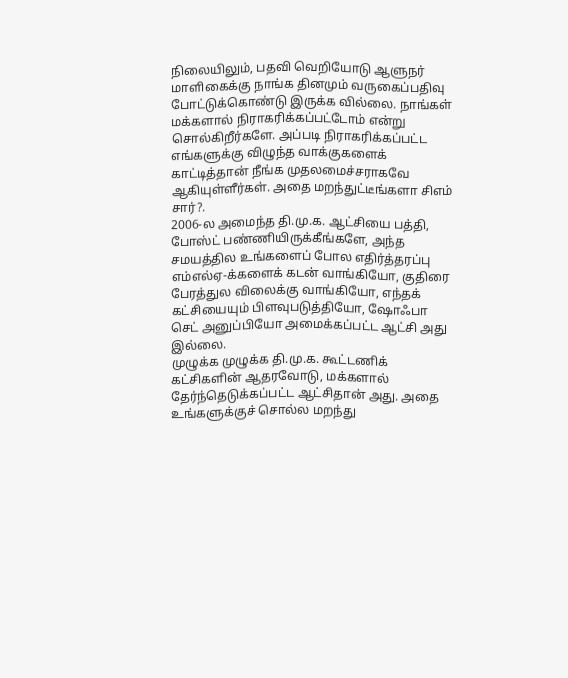நிலையிலும், பதவி வெறியோடு ஆளுநர் மாளிகைக்கு நாங்க தினமும் வருகைப்பதிவு போட்டுக்கொண்டு இருக்க வில்லை. நாங்கள் மக்களால் நிராகரிக்கப்பட்டோம் என்று சொல்கிறீர்களே. அப்படி நிராகரிக்கப்பட்ட எங்களுக்கு விழுந்த வாக்குகளைக் காட்டித்தான் நீங்க முதலமைச்சராகவே ஆகியுள்ளீர்கள். அதை மறந்துட்டீங்களா சிஎம் சார்?.
2006-ல அமைந்த தி.மு.க. ஆட்சியை பத்தி, போஸ்ட் பண்ணியிருக்கீங்களே, அந்த சமயத்தில உங்களைப் போல எதிர்த்தரப்பு எம்எல்ஏ-க்களைக் கடன் வாங்கியோ, குதிரை பேரத்துல விலைக்கு வாங்கியோ, எந்தக் கட்சியையும் பிளவுபடுத்தியோ, ஷோஃபா செட் அனுப்பியோ அமைக்கப்பட்ட ஆட்சி அது இல்லை.
முழுக்க முழுக்க தி.மு.க. கூட்டணிக் கட்சிகளின் ஆதரவோடு, மக்களால் தேர்ந்தெடுக்கப்பட்ட ஆட்சிதான் அது. அதை உங்களுக்குச் சொல்ல மறந்து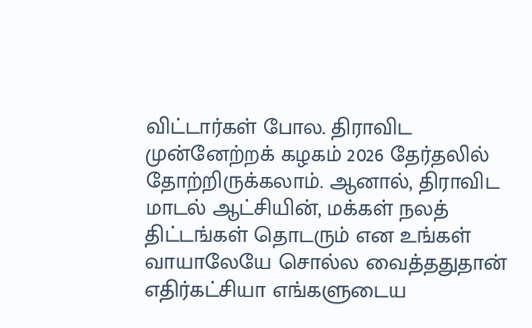விட்டார்கள் போல. திராவிட முன்னேற்றக் கழகம் 2026 தேர்தலில் தோற்றிருக்கலாம். ஆனால், திராவிட மாடல் ஆட்சியின், மக்கள் நலத் திட்டங்கள் தொடரும் என உங்கள் வாயாலேயே சொல்ல வைத்ததுதான் எதிர்கட்சியா எங்களுடைய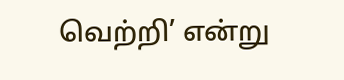வெற்றி’ என்று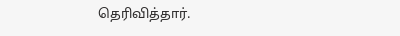தெரிவித்தார்.